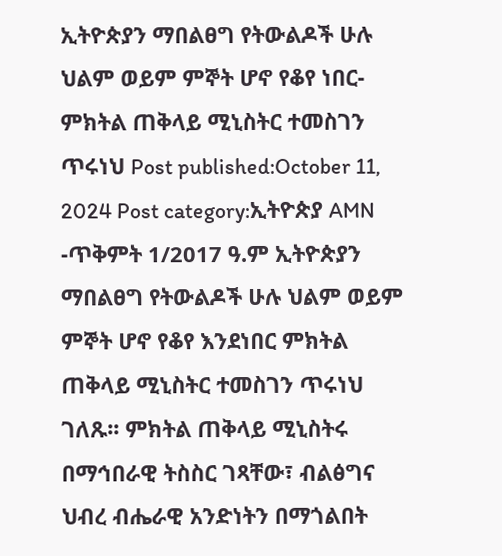ኢትዮጵያን ማበልፀግ የትውልዶች ሁሉ ህልም ወይም ምኞት ሆኖ የቆየ ነበር- ምክትል ጠቅላይ ሚኒስትር ተመስገን ጥሩነህ Post published:October 11, 2024 Post category:ኢትዮጵያ AMN -ጥቅምት 1/2017 ዓ.ም ኢትዮጵያን ማበልፀግ የትውልዶች ሁሉ ህልም ወይም ምኞት ሆኖ የቆየ እንደነበር ምክትል ጠቅላይ ሚኒስትር ተመስገን ጥሩነህ ገለጹ፡፡ ምክትል ጠቅላይ ሚኒስትሩ በማኅበራዊ ትስስር ገጻቸው፣ ብልፅግና ህብረ ብሔራዊ አንድነትን በማጎልበት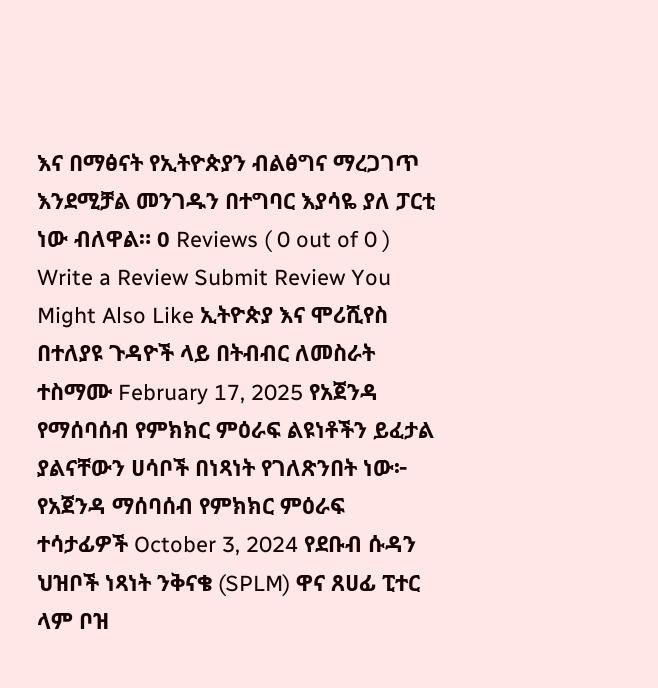እና በማፅናት የኢትዮጵያን ብልፅግና ማረጋገጥ እንደሚቻል መንገዱን በተግባር እያሳዬ ያለ ፓርቲ ነው ብለዋል። 0 Reviews ( 0 out of 0 ) Write a Review Submit Review You Might Also Like ኢትዮጵያ እና ሞሪሺየስ በተለያዩ ጉዳዮች ላይ በትብብር ለመስራት ተስማሙ February 17, 2025 የአጀንዳ የማሰባሰብ የምክክር ምዕራፍ ልዩነቶችን ይፈታል ያልናቸውን ሀሳቦች በነጻነት የገለጽንበት ነው፦ የአጀንዳ ማሰባሰብ የምክክር ምዕራፍ ተሳታፊዎች October 3, 2024 የደቡብ ሱዳን ህዝቦች ነጻነት ንቅናቄ (SPLM) ዋና ጸሀፊ ፒተር ላም ቦዝ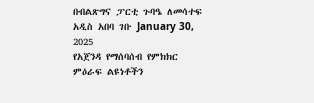በብልጽግና ፓርቲ ጉባዔ ለመሳተፍ አዲስ አበባ ገቡ January 30, 2025
የአጀንዳ የማሰባሰብ የምክክር ምዕራፍ ልዩነቶችን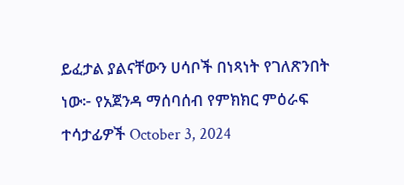ይፈታል ያልናቸውን ሀሳቦች በነጻነት የገለጽንበት ነው፦ የአጀንዳ ማሰባሰብ የምክክር ምዕራፍ ተሳታፊዎች October 3, 2024